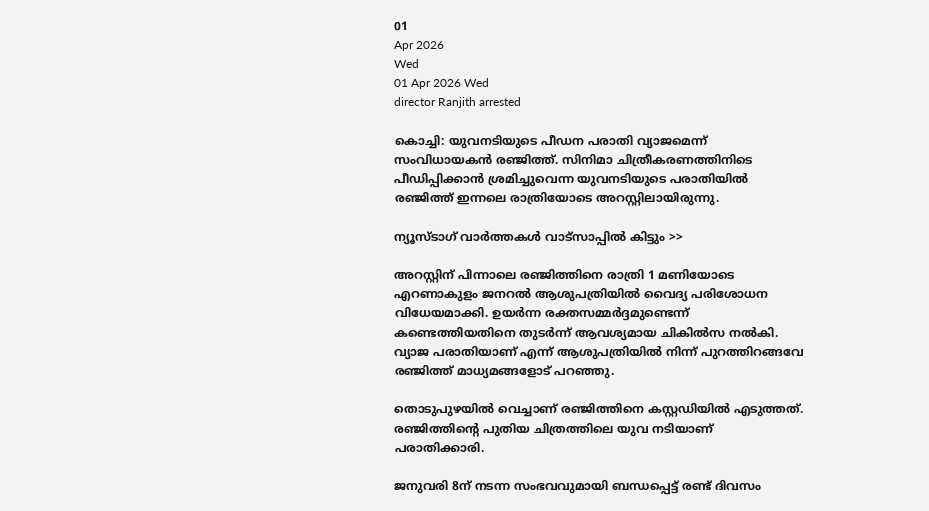01
Apr 2026
Wed
01 Apr 2026 Wed
director Ranjith arrested

കൊച്ചി: യുവനടിയുടെ പീഡന പരാതി വ്യാജമെന്ന് സംവിധായകന്‍ രഞ്ജിത്ത്. സിനിമാ ചിത്രീകരണത്തിനിടെ പീഡിപ്പിക്കാന്‍ ശ്രമിച്ചുവെന്ന യുവനടിയുടെ പരാതിയില്‍ രഞ്ജിത്ത് ഇന്നലെ രാത്രിയോടെ അറസ്റ്റിലായിരുന്നു.

ന്യൂസ്ടാഗ് വാര്‍ത്തകള്‍ വാട്‌സാപ്പില്‍ കിട്ടും >>

അറസ്റ്റിന് പിന്നാലെ രഞ്ജിത്തിനെ രാത്രി 1 മണിയോടെ എറണാകുളം ജനറല്‍ ആശുപത്രിയില്‍ വൈദ്യ പരിശോധന വിധേയമാക്കി. ഉയര്‍ന്ന രക്തസമ്മര്‍ദ്ദമുണ്ടെന്ന് കണ്ടെത്തിയതിനെ തുടര്‍ന്ന് ആവശ്യമായ ചികില്‍സ നല്‍കി. വ്യാജ പരാതിയാണ് എന്ന് ആശുപത്രിയില്‍ നിന്ന് പുറത്തിറങ്ങവേ രഞ്ജിത്ത് മാധ്യമങ്ങളോട് പറഞ്ഞു.

തൊടുപുഴയില്‍ വെച്ചാണ് രഞ്ജിത്തിനെ കസ്റ്റഡിയില്‍ എടുത്തത്. രഞ്ജിത്തിന്റെ പുതിയ ചിത്രത്തിലെ യുവ നടിയാണ് പരാതിക്കാരി.

ജനുവരി 8ന് നടന്ന സംഭവവുമായി ബന്ധപ്പെട്ട് രണ്ട് ദിവസം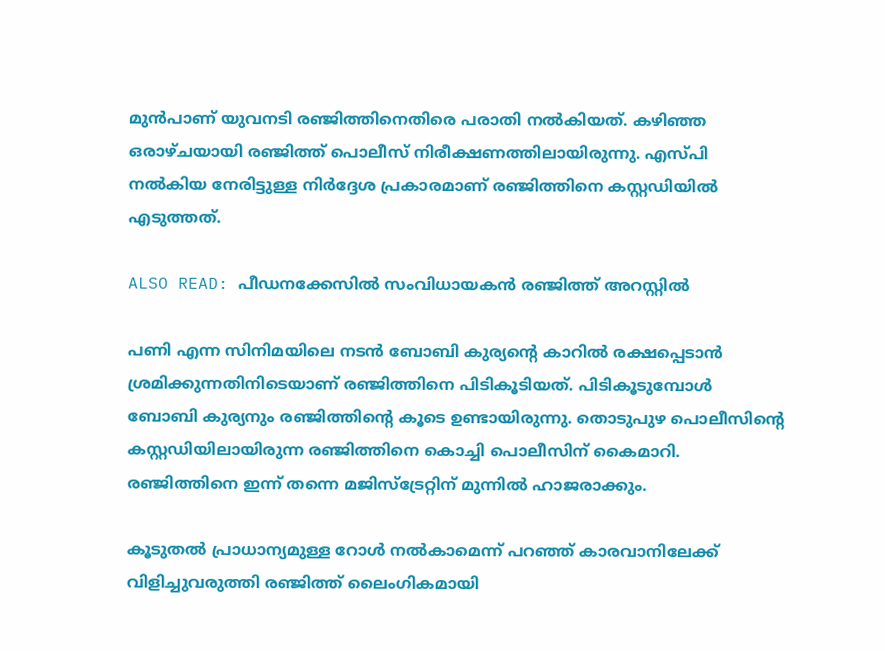മുന്‍പാണ് യുവനടി രഞ്ജിത്തിനെതിരെ പരാതി നല്‍കിയത്. കഴിഞ്ഞ ഒരാഴ്ചയായി രഞ്ജിത്ത് പൊലീസ് നിരീക്ഷണത്തിലായിരുന്നു. എസ്പി നല്‍കിയ നേരിട്ടുള്ള നിര്‍ദ്ദേശ പ്രകാരമാണ് രഞ്ജിത്തിനെ കസ്റ്റഡിയില്‍ എടുത്തത്.

ALSO READ: പീഡനക്കേസില്‍ സംവിധായകന്‍ രഞ്ജിത്ത് അറസ്റ്റില്‍

പണി എന്ന സിനിമയിലെ നടന്‍ ബോബി കുര്യന്റെ കാറില്‍ രക്ഷപ്പെടാന്‍ ശ്രമിക്കുന്നതിനിടെയാണ് രഞ്ജിത്തിനെ പിടികൂടിയത്. പിടികൂടുമ്പോള്‍ ബോബി കുര്യനും രഞ്ജിത്തിന്റെ കൂടെ ഉണ്ടായിരുന്നു. തൊടുപുഴ പൊലീസിന്റെ കസ്റ്റഡിയിലായിരുന്ന രഞ്ജിത്തിനെ കൊച്ചി പൊലീസിന് കൈമാറി. രഞ്ജിത്തിനെ ഇന്ന് തന്നെ മജിസ്‌ട്രേറ്റിന് മുന്നില്‍ ഹാജരാക്കും.

കൂടുതല്‍ പ്രാധാന്യമുള്ള റോള്‍ നല്‍കാമെന്ന് പറഞ്ഞ് കാരവാനിലേക്ക് വിളിച്ചുവരുത്തി രഞ്ജിത്ത് ലൈംഗികമായി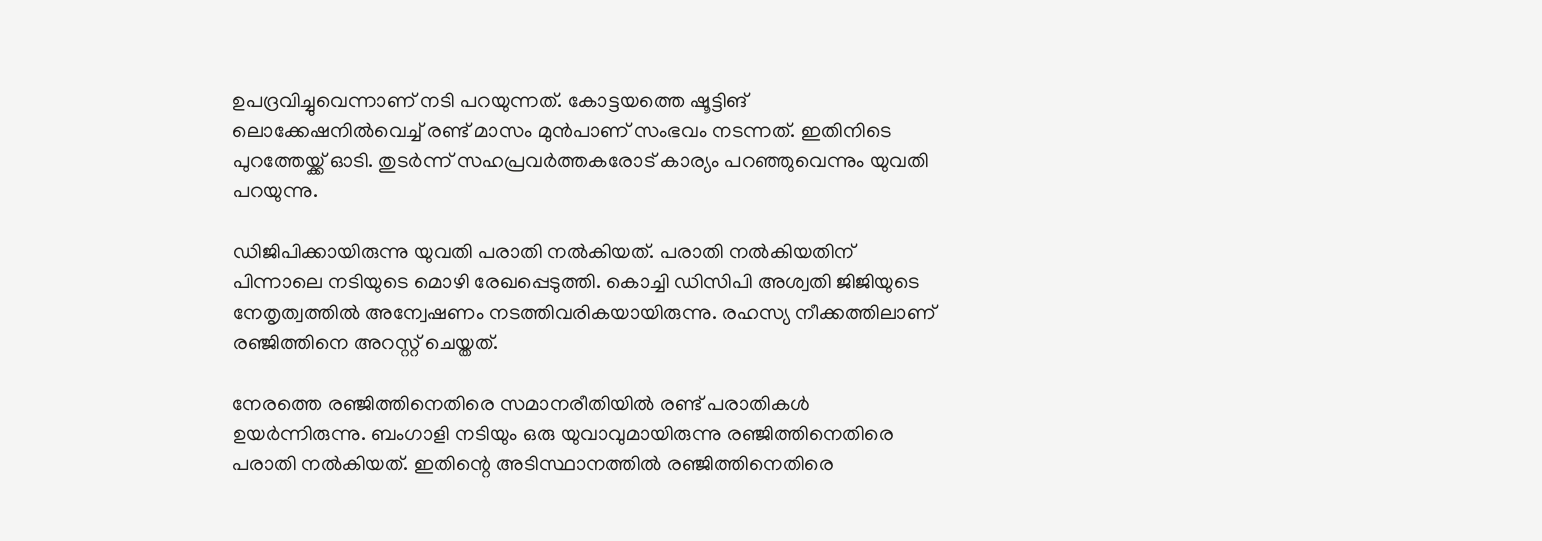ഉപദ്രവിച്ചുവെന്നാണ് നടി പറയുന്നത്. കോട്ടയത്തെ ഷൂട്ടിങ് ലൊക്കേഷനില്‍വെച്ച് രണ്ട് മാസം മുന്‍പാണ് സംഭവം നടന്നത്. ഇതിനിടെ പുറത്തേയ്ക്ക് ഓടി. തുടര്‍ന്ന് സഹപ്രവര്‍ത്തകരോട് കാര്യം പറഞ്ഞുവെന്നും യുവതി പറയുന്നു.

ഡിജിപിക്കായിരുന്നു യുവതി പരാതി നല്‍കിയത്. പരാതി നല്‍കിയതിന് പിന്നാലെ നടിയുടെ മൊഴി രേഖപ്പെടുത്തി. കൊച്ചി ഡിസിപി അശ്വതി ജിജിയുടെ നേതൃത്വത്തില്‍ അന്വേഷണം നടത്തിവരികയായിരുന്നു. രഹസ്യ നീക്കത്തിലാണ് രഞ്ജിത്തിനെ അറസ്റ്റ് ചെയ്തത്.

നേരത്തെ രഞ്ജിത്തിനെതിരെ സമാനരീതിയില്‍ രണ്ട് പരാതികള്‍ ഉയര്‍ന്നിരുന്നു. ബംഗാളി നടിയും ഒരു യുവാവുമായിരുന്നു രഞ്ജിത്തിനെതിരെ പരാതി നല്‍കിയത്. ഇതിന്റെ അടിസ്ഥാനത്തില്‍ രഞ്ജിത്തിനെതിരെ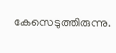കേസെടുത്തിരുന്നു.